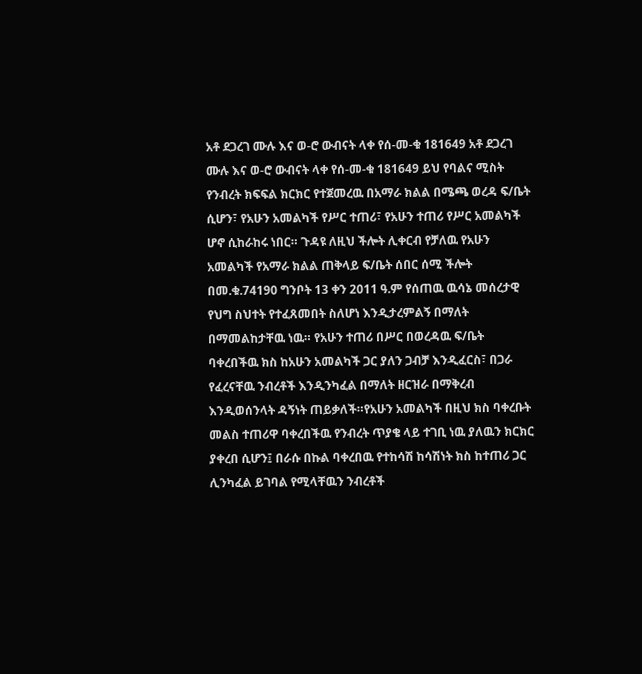አቶ ደጋረገ ሙሉ እና ወ-ሮ ውብናት ላቀ የሰ-መ-ቁ 181649 አቶ ደጋረገ ሙሉ እና ወ-ሮ ውብናት ላቀ የሰ-መ-ቁ 181649 ይህ የባልና ሚስት የንብረት ክፍፍል ክርክር የተጀመረዉ በአማራ ክልል በሜጫ ወረዳ ፍ/ቤት ሲሆን፣ የአሁን አመልካች የሥር ተጠሪ፣ የአሁን ተጠሪ የሥር አመልካች ሆኖ ሲከራከሩ ነበር። ጉዳዩ ለዚህ ችሎት ሊቀርብ የቻለዉ የአሁን አመልካች የአማራ ክልል ጠቅላይ ፍ/ቤት ሰበር ሰሚ ችሎት በመ.ቁ.74190 ግንቦት 13 ቀን 2011 ዓ.ም የሰጠዉ ዉሳኔ መሰረታዊ የህግ ስህተት የተፈጸመበት ስለሆነ እንዲታረምልኝ በማለት በማመልከታቸዉ ነዉ። የአሁን ተጠሪ በሥር በወረዳዉ ፍ/ቤት ባቀረበችዉ ክስ ከአሁን አመልካች ጋር ያለን ጋብቻ እንዲፈርስ፣ በጋራ የፈረናቸዉ ንብረቶች እንዲንካፈል በማለት ዘርዝራ በማቅረብ እንዲወሰንላት ዳኝነት ጠይቃለች።የአሁን አመልካች በዚህ ክስ ባቀረቡት መልስ ተጠሪዋ ባቀረበችዉ የንብረት ጥያቄ ላይ ተገቢ ነዉ ያለዉን ክርክር ያቀረበ ሲሆን፤ በራሱ በኩል ባቀረበዉ የተከሳሽ ከሳሽነት ክስ ከተጠሪ ጋር ሊንካፈል ይገባል የሚላቸዉን ንብረቶች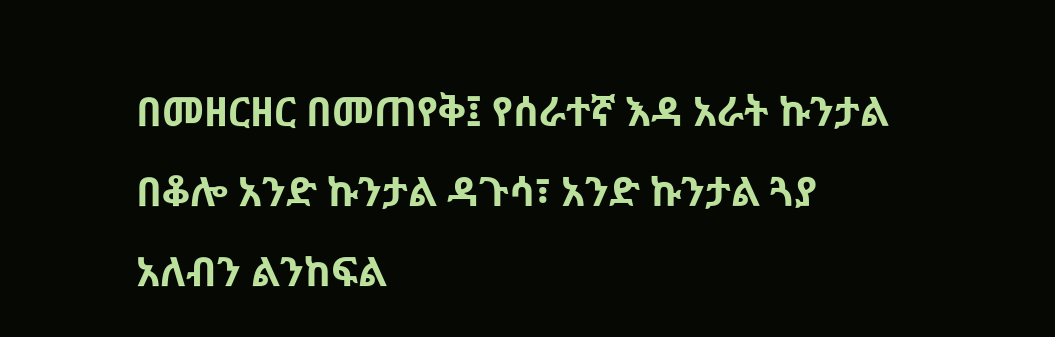በመዘርዘር በመጠየቅ፤ የሰራተኛ እዳ አራት ኩንታል በቆሎ አንድ ኩንታል ዳጉሳ፣ አንድ ኩንታል ጓያ አለብን ልንከፍል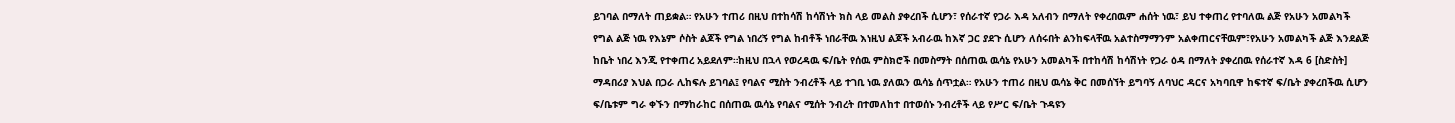ይገባል በማለት ጠይቋል። የአሁን ተጠሪ በዚህ በተከሳሽ ከሳሽነት ክስ ላይ መልስ ያቀረበች ሲሆን፣ የሰራተኛ የጋራ እዳ አለብን በማለት የቀረበዉም ሐሰት ነዉ፣ ይህ ተቀጠረ የተባለዉ ልጅ የአሁን አመልካች የግል ልጅ ነዉ የእኔም ሶስት ልጆች የግል ነበረኝ የግል ከብቶች ነበራቸዉ እነዚህ ልጆች አብራዉ ከእኛ ጋር ያደጉ ሲሆን ለሰሩበት ልንከፍላቸዉ አልተስማማንም አልቀጠርናቸዉም፣የአሁን አመልካች ልጅ እንደልጅ ከቤት ነበረ እንጂ የተቀጠረ አይደለም።ከዚህ በኋላ የወረዳዉ ፍ/ቤት የሰዉ ምስክሮች በመስማት በሰጠዉ ዉሳኔ የአሁን አመልካች በተከሳሽ ከሳሽነት የጋራ ዕዳ በማለት ያቀረበዉ የሰራተኛ እዳ 6 [ስድስት] ማዳበሪያ እህል በጋራ ሊከፍሉ ይገባል፤ የባልና ሚስት ንብረቶች ላይ ተገቢ ነዉ ያለዉን ዉሳኔ ሰጥቷል። የአሁን ተጠሪ በዚህ ዉሳኔ ቅር በመሰኘት ይግባኝ ለባህር ዳርና አካባቢዋ ከፍተኛ ፍ/ቤት ያቀረበችዉ ሲሆን ፍ/ቤቱም ግራ ቀኙን በማከራከር በሰጠዉ ዉሳኔ የባልና ሚሰት ንብረት በተመለከተ በተወሰኑ ንብረቶች ላይ የሥር ፍ/ቤት ጉዳዩን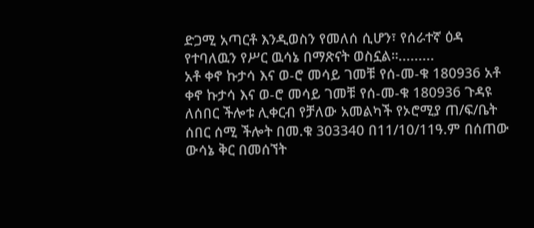ድጋሚ አጣርቶ እንዲወስን የመለሰ ሲሆን፣ የሰራተኛ ዕዳ የተባለዉን የሥር ዉሳኔ በማጽናት ወስኗል።.........
አቶ ቀኖ ኩታሳ እና ወ-ሮ መሳይ ገመቹ የሰ-መ-ቁ 180936 አቶ ቀኖ ኩታሳ እና ወ-ሮ መሳይ ገመቹ የሰ-መ-ቁ 180936 ጉዳዩ ለሰበር ችሎቱ ሊቀርብ የቻለው አመልካች የኦሮሚያ ጠ/ፍ/ቤት ሰበር ሰሚ ችሎት በመ.ቁ 303340 በ11/10/11ዓ.ም በሰጠው ውሳኔ ቅር በመሰኘት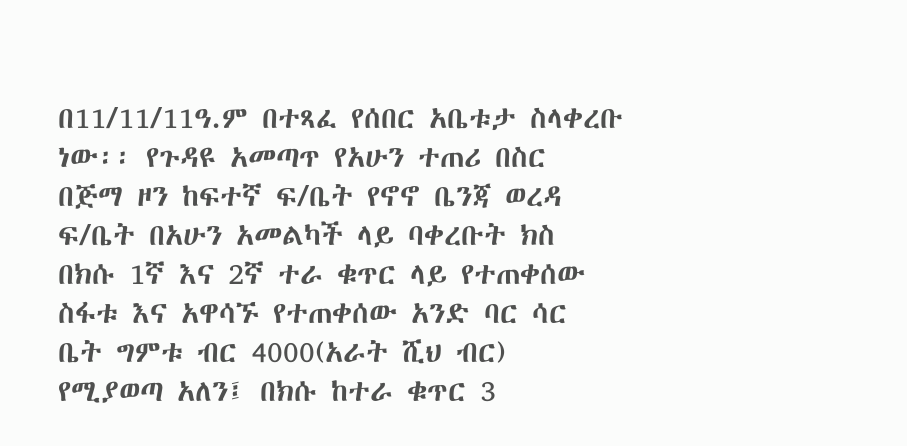በ11/11/11ዓ.ም በተጻፈ የሰበር አቤቱታ ስላቀረቡ ነው፡፡ የጉዳዩ አመጣጥ የአሁን ተጠሪ በስር በጅማ ዞን ከፍተኛ ፍ/ቤት የኖኖ ቤንጃ ወረዳ ፍ/ቤት በአሁን አመልካች ላይ ባቀረቡት ክስ በክሱ 1ኛ እና 2ኛ ተራ ቁጥር ላይ የተጠቀሰው ስፋቱ እና አዋሳኙ የተጠቀሰው አንድ ባር ሳር ቤት ግምቱ ብር 4000(አራት ሺህ ብር) የሚያወጣ አለን፤ በክሱ ከተራ ቁጥር 3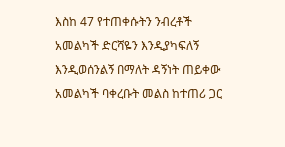እስከ 47 የተጠቀሱትን ንብረቶች አመልካች ድርሻዬን እንዲያካፍለኝ እንዲወሰንልኝ በማለት ዳኝነት ጠይቀው አመልካች ባቀረቡት መልስ ከተጠሪ ጋር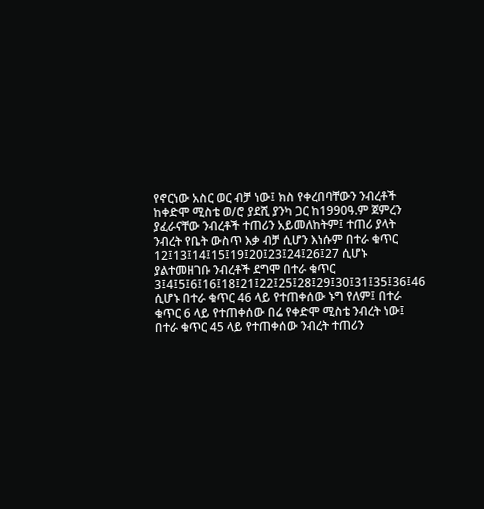የኖርነው አስር ወር ብቻ ነው፤ ክስ የቀረበባቸውን ንብረቶች ከቀድሞ ሚስቴ ወ/ሮ ያደሺ ያንካ ጋር ከ1990ዓ.ም ጀምረን ያፈራናቸው ንብረቶች ተጠሪን አይመለከትም፤ ተጠሪ ያላት ንብረት የቤት ውስጥ እቃ ብቻ ሲሆን እነሱም በተራ ቁጥር 12፤13፤14፤15፤19፤20፤23፤24፤26፤27 ሲሆኑ ያልተመዘገቡ ንብረቶች ደግሞ በተራ ቁጥር 3፤4፤5፤6፤16፤18፤21፤22፤25፤28፤29፤30፤31፤35፤36፤46 ሲሆኑ በተራ ቁጥር 46 ላይ የተጠቀሰው ኑግ የለም፤ በተራ ቁጥር 6 ላይ የተጠቀሰው በሬ የቀድሞ ሚስቴ ንብረት ነው፤ በተራ ቁጥር 45 ላይ የተጠቀሰው ንብረት ተጠሪን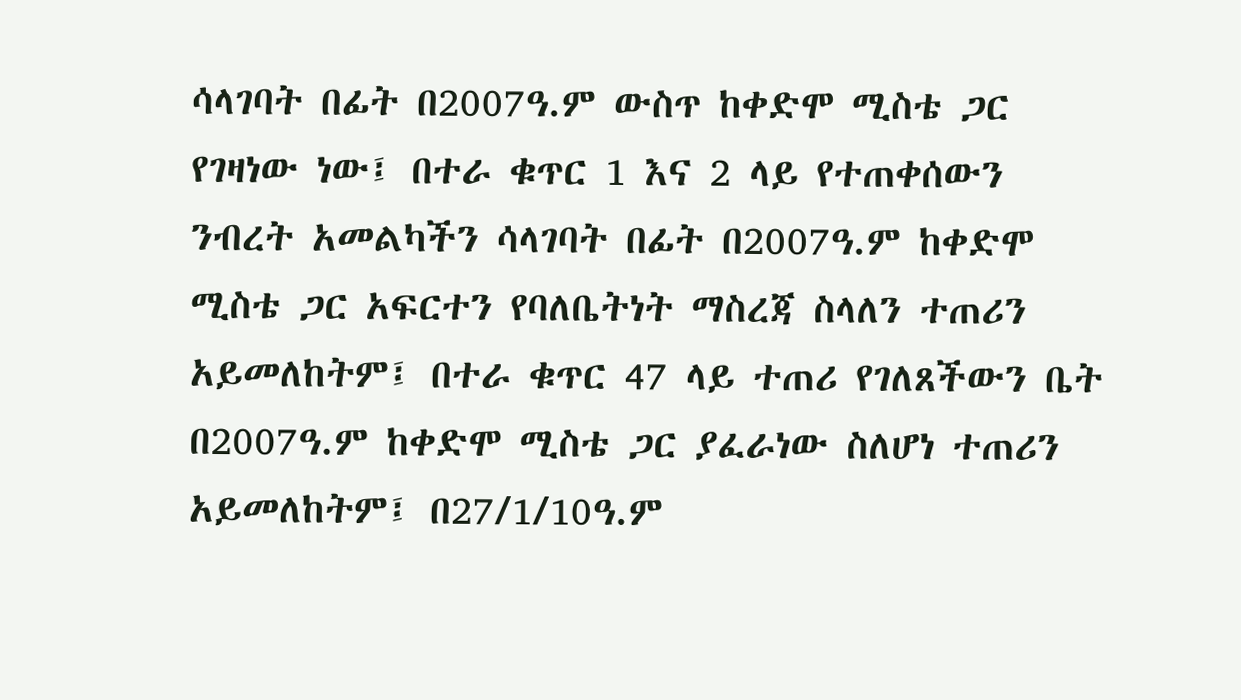ሳላገባት በፊት በ2007ዓ.ም ውስጥ ከቀድሞ ሚስቴ ጋር የገዛነው ነው፤ በተራ ቁጥር 1 እና 2 ላይ የተጠቀሰውን ንብረት አመልካችን ሳላገባት በፊት በ2007ዓ.ም ከቀድሞ ሚስቴ ጋር አፍርተን የባለቤትነት ማስረጃ ስላለን ተጠሪን አይመለከትም፤ በተራ ቁጥር 47 ላይ ተጠሪ የገለጸችውን ቤት በ2007ዓ.ም ከቀድሞ ሚስቴ ጋር ያፈራነው ስለሆነ ተጠሪን አይመለከትም፤ በ27/1/10ዓ.ም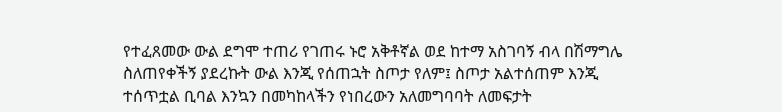የተፈጸመው ውል ደግሞ ተጠሪ የገጠሩ ኑሮ አቅቶኛል ወደ ከተማ አስገባኝ ብላ በሽማግሌ ስለጠየቀችኝ ያደረኩት ውል እንጂ የሰጠኋት ስጦታ የለም፤ ስጦታ አልተሰጠም እንጂ ተሰጥቷል ቢባል እንኳን በመካከላችን የነበረውን አለመግባባት ለመፍታት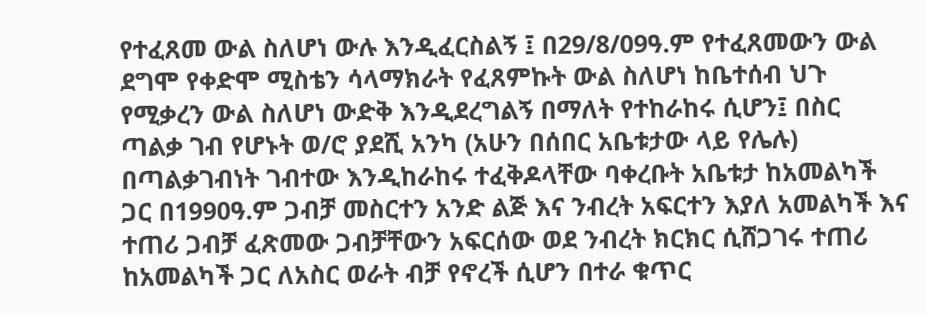የተፈጸመ ውል ስለሆነ ውሉ እንዲፈርስልኝ ፤ በ29/8/09ዓ.ም የተፈጸመውን ውል ደግሞ የቀድሞ ሚስቴን ሳላማክራት የፈጸምኩት ውል ስለሆነ ከቤተሰብ ህጉ የሚቃረን ውል ስለሆነ ውድቅ እንዲደረግልኝ በማለት የተከራከሩ ሲሆን፤ በስር ጣልቃ ገብ የሆኑት ወ/ሮ ያደሺ አንካ (አሁን በሰበር አቤቱታው ላይ የሌሉ) በጣልቃገብነት ገብተው እንዲከራከሩ ተፈቅዶላቸው ባቀረቡት አቤቱታ ከአመልካች ጋር በ1990ዓ.ም ጋብቻ መስርተን አንድ ልጅ እና ንብረት አፍርተን እያለ አመልካች እና ተጠሪ ጋብቻ ፈጽመው ጋብቻቸውን አፍርሰው ወደ ንብረት ክርክር ሲሸጋገሩ ተጠሪ ከአመልካች ጋር ለአስር ወራት ብቻ የኖረች ሲሆን በተራ ቁጥር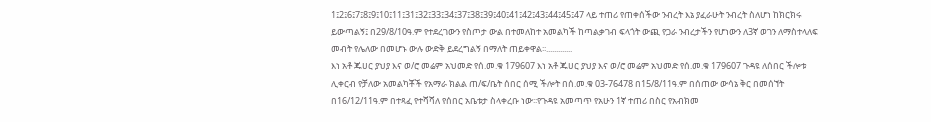1፤2፤6፤7፤8፤9፤10፤11፤31፤32፤33፤34፤37፤38፤39፤40፤41፤42፤43፤44፤45፤47 ላይ ተጠሪ የጠቀሰችው ንብረት እኔ ያፈራሁት ንብረት ስለሆነ ከክርክሩ ይውጣልኝ፤ በ29/8/10ዓ.ም የተደረገውን የስጦታ ውል በተመለከተ አመልካች ከጣልቃገብ ፍላጎት ውጪ የጋራ ንብረታችን የሆነውን ለ3ኛ ወገን ለማስተላለፍ መብት የሌለው በመሆኑ ውሉ ውድቅ ይደረግልኝ በማለት ጠይቀዋል፡፡.............
እነ አቶ ጁሀር ያህያ እና ወ/ሮ መሬም አህመድ የሰ.መ.ቁ 179607 እነ አቶ ጁሀር ያህያ እና ወ/ሮ መሬም አህመድ የሰ.መ.ቁ 179607 ጉዳዩ ለሰበር ችሎቱ ሊቀርብ የቻለው አመልካቾች የአማራ ክልል ጠ/ፍ/ቤት ሰበር ሰሚ ችሎት በሰ.መ.ቁ 03-76478 በ15/8/11ዓ.ም በሰጠው ውሳኔ ቅር በመሰኘት በ16/12/11ዓ.ም በተጻፈ የተሻሻለ የሰበር አቤቱታ ስላቀረቡ ነው፡፡የጉዳዩ አመጣጥ የአሁን 1ኛ ተጠሪ በስር የአብክመ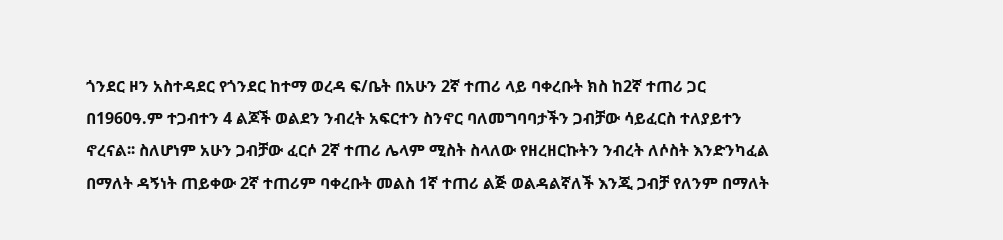ጎንደር ዞን አስተዳደር የጎንደር ከተማ ወረዳ ፍ/ቤት በአሁን 2ኛ ተጠሪ ላይ ባቀረቡት ክስ ከ2ኛ ተጠሪ ጋር በ1960ዓ.ም ተጋብተን 4 ልጆች ወልደን ንብረት አፍርተን ስንኖር ባለመግባባታችን ጋብቻው ሳይፈርስ ተለያይተን ኖረናል፡፡ ስለሆነም አሁን ጋብቻው ፈርሶ 2ኛ ተጠሪ ሌላም ሚስት ስላለው የዘረዘርኩትን ንብረት ለሶስት እንድንካፈል በማለት ዳኝነት ጠይቀው 2ኛ ተጠሪም ባቀረቡት መልስ 1ኛ ተጠሪ ልጅ ወልዳልኛለች እንጂ ጋብቻ የለንም በማለት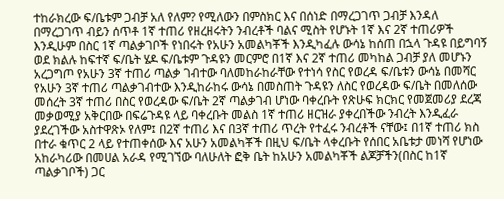ተከራክረው ፍ/ቤቱም ጋብቻ አለ የለም? የሚለውን በምስክር እና በሰነድ በማረጋገጥ ጋብቻ እንዳለ በማረጋገጥ ብይን ሰጥቶ 1ኛ ተጠሪ የዘረዘሩትን ንብረቶች ባልና ሚስት የሆኑት 1ኛ እና 2ኛ ተጠሪዎች እንዲሁም በስር 1ኛ ጣልቃገቦች የነበሩት የአሁን አመልካቾች እንዲካፈሉ ውሳኔ ከሰጠ በኋላ ጉዳዩ በይግባኝ ወደ ክልሉ ከፍተኛ ፍ/ቤት ሄዶ ፍ/ቤቱም ጉዳዩን መርምሮ በ1ኛ እና 2ኛ ተጠሪ መካከል ጋብቻ ያለ መሆኑን አረጋግጦ የአሁን 3ኛ ተጠሪ ጣልቃ ገብተው ባለመከራከራቸው የተነሳ የስር የወረዳ ፍ/ቤቱን ውሳኔ በመሻር የአሁን 3ኛ ተጠሪ ጣልቃገብተው እንዲከራከሩ ውሳኔ በመስጠት ጉዳዩን ለስር የወረዳው ፍ/ቤት በመለሰው መሰረት 3ኛ ተጠሪ በስር የወረዳው ፍ/ቤት 2ኛ ጣልቃገብ ሆነው ባቀረቡት የጽሁፍ ክርክር የመጀመሪያ ደረጃ መቃወሚያ አቅርበው በፍሬጉዳዩ ላይ ባቀረቡት መልስ 1ኛ ተጠሪ ዘርዝራ ያቀረበችው ንብረት እንዲፈራ ያደረገችው አስተዋጽኦ የለም፤ በ2ኛ ተጠሪ እና በ3ኛ ተጠሪ ጥረት የተፈሩ ንብረቶች ናቸው፤ በ1ኛ ተጠሪ ክስ በተራ ቁጥር 2 ላይ የተጠቀሰው እና አሁን አመልካቾች በዚህ ፍ/ቤት ላቀረቡት የሰበር አቤቱታ መነሻ የሆነው አከራካሪው በመሀል አራዳ የሚገኘው ባለሁለት ፎቅ ቤት ከአሁን አመልካቾች ልጆቻችን(በስር ከ1ኛ ጣልቃገቦች) ጋር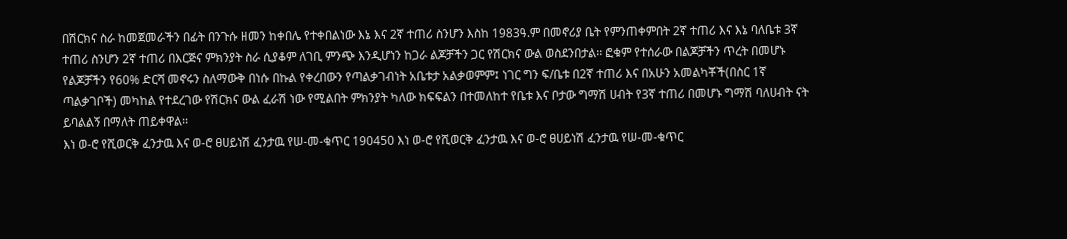በሽርክና ስራ ከመጀመራችን በፊት በንጉሱ ዘመን ከቀበሌ የተቀበልነው እኔ እና 2ኛ ተጠሪ ስንሆን እስከ 1983ዓ.ም በመኖሪያ ቤት የምንጠቀምበት 2ኛ ተጠሪ እና እኔ ባለቤቱ 3ኛ ተጠሪ ስንሆን 2ኛ ተጠሪ በእርጅና ምክንያት ስራ ሲያቆም ለገቢ ምንጭ እንዲሆነን ከጋራ ልጆቻችን ጋር የሽርክና ውል ወስደንበታል፡፡ ፎቁም የተሰራው በልጆቻችን ጥረት በመሆኑ የልጆቻችን የ60% ድርሻ መኖሩን ስለማውቅ በነሱ በኩል የቀረበውን የጣልቃገብነት አቤቱታ አልቃወምም፤ ነገር ግን ፍ/ቤቱ በ2ኛ ተጠሪ እና በአሁን አመልካቾች(በስር 1ኛ ጣልቃገቦች) መካከል የተደረገው የሽርክና ውል ፈራሽ ነው የሚልበት ምክንያት ካለው ክፍፍልን በተመለከተ የቤቱ እና ቦታው ግማሽ ሀብት የ3ኛ ተጠሪ በመሆኑ ግማሽ ባለሀብት ናት ይባልልኝ በማለት ጠይቀዋል፡፡
እነ ወ-ሮ የሺወርቅ ፈንታዉ እና ወ-ሮ ፀሀይነሽ ፈንታዉ የሠ-መ-ቁጥር 190450 እነ ወ-ሮ የሺወርቅ ፈንታዉ እና ወ-ሮ ፀሀይነሽ ፈንታዉ የሠ-መ-ቁጥር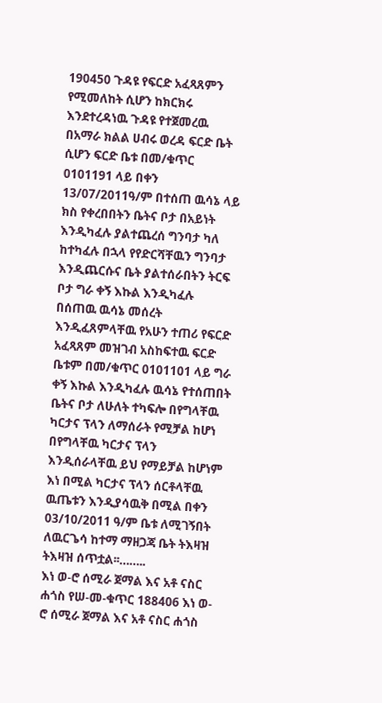190450 ጉዳዩ የፍርድ አፈጻጸምን የሚመለከት ሲሆን ከክርክሩ እንደተረዳነዉ ጉዳዩ የተጀመረዉ በአማራ ክልል ሀብሩ ወረዳ ፍርድ ቤት ሲሆን ፍርድ ቤቱ በመ/ቁጥር 0101191 ላይ በቀን 13/07/2011ዓ/ም በተሰጠ ዉሳኔ ላይ ክስ የቀረበበትን ቤትና ቦታ በአይነት እንዲካፈሉ ያልተጨረሰ ግንባታ ካለ ከተካፈሉ በኋላ የየድርሻቸዉን ግንባታ እንዲጨርሱና ቤት ያልተሰራበትን ትርፍ ቦታ ግራ ቀኝ እኩል እንዲካፈሉ በሰጠዉ ዉሳኔ መሰረት እንዲፈጸምላቸዉ የአሁን ተጠሪ የፍርድ አፈጻጸም መዝገብ አስከፍተዉ ፍርድ ቤቱም በመ/ቁጥር 0101101 ላይ ግራ ቀኝ እኩል እንዲካፈሉ ዉሳኔ የተሰጠበት ቤትና ቦታ ለሁለት ተካፍሎ በየግላቸዉ ካርታና ፕላን ለማሰራት የሚቻል ከሆነ በየግላቸዉ ካርታና ፕላን እንዲሰራላቸዉ ይህ የማይቻል ከሆነም እነ በሚል ካርታና ፕላን ሰርቶላቸዉ ዉጤቱን እንዲያሳዉቅ በሚል በቀን 03/10/2011 ዓ/ም ቤቱ ለሚገኝበት ለዉርጌሳ ከተማ ማዘጋጃ ቤት ትእዛዝ ትእዛዝ ሰጥቷል፡፡……..
እነ ወ-ሮ ሰሚራ ጀማል እና አቶ ናስር ሐጎስ የሠ-መ-ቁጥር 188406 እነ ወ-ሮ ሰሚራ ጀማል እና አቶ ናስር ሐጎስ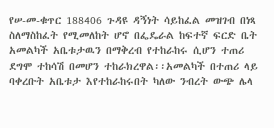የሠ-መ-ቁጥር 188406 ጉዳዩ ዳኝነት ሳይከፈል መዝገብ በነጻ ስለማስከፈት የሚመለከት ሆኖ በፌዴራል ከፍተኛ ፍርድ ቤት አመልካች አቤቱታዉን በማቅረብ የተከራከሩ ሲሆን ተጠሪ ደግሞ ተከሳሽ በመሆን ተከራክረዋል፡፡አመልካች በተጠሪ ላይ ባቀረቡት አቤቱታ እየተከራከሩበት ካለው ንብረት ውጭ ሌላ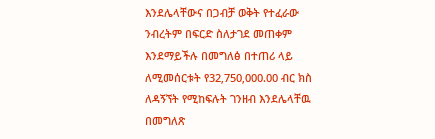እንደሌላቸውና በጋብቻ ወቅት የተፈራው ንብረትም በፍርድ ስለታገደ መጠቀም እንደማይችሉ በመግለፅ በተጠሪ ላይ ለሚመሰርቱት የ32‚750‚000.00 ብር ክስ ለዳኝኘት የሚከፍሉት ገንዘብ እንደሌላቸዉ በመግለጽ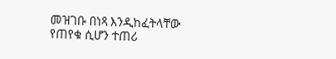መዝገቡ በነጻ እንዲከፈትላቸው የጠየቁ ሲሆን ተጠሪ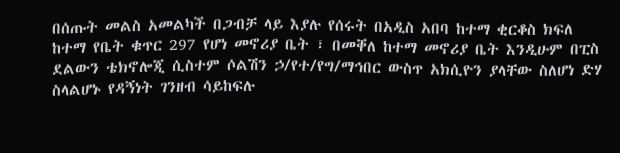በሰጡት መልስ አመልካች በጋብቻ ላይ እያሉ የሰሩት በአዲስ አበባ ከተማ ቂርቆስ ክፍለ ከተማ የቤት ቁጥር 297 የሆነ መኖሪያ ቤት ፣ በመቐለ ከተማ መኖሪያ ቤት እንዲሁም በፒስ ደልውን ቴክኖሎጂ ሲስተም ሶልሽን ኃ/የተ/የግ/ማኅበር ውስጥ አክሲዮን ያላቸው ስለሆነ ድሃ ስላልሆኑ የዳኝነት ገንዘብ ሳይከፍሉ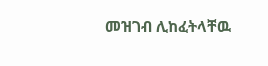መዝገብ ሊከፈትላቸዉ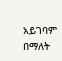አይገባም በማለት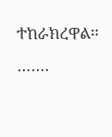ተከራክረዋል፡፡…….